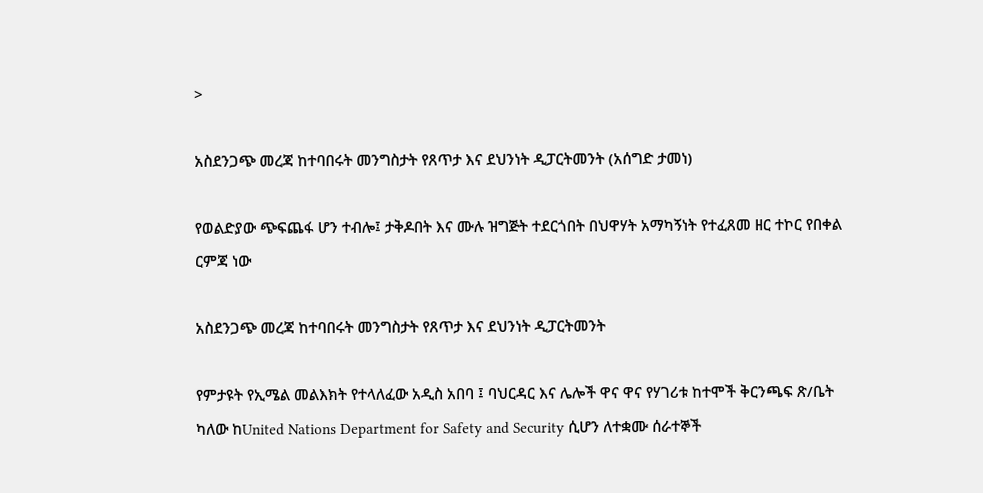>

አስደንጋጭ መረጃ ከተባበሩት መንግስታት የጸጥታ እና ደህንነት ዲፓርትመንት (አሰግድ ታመነ)

የወልድያው ጭፍጨፋ ሆን ተብሎ፤ ታቅዶበት እና ሙሉ ዝግጅት ተደርጎበት በህዋሃት አማካኝነት የተፈጸመ ዘር ተኮር የበቀል ርምጃ ነው

አስደንጋጭ መረጃ ከተባበሩት መንግስታት የጸጥታ እና ደህንነት ዲፓርትመንት

የምታዩት የኢሜል መልእክት የተላለፈው አዲስ አበባ ፤ ባህርዳር እና ሌሎች ዋና ዋና የሃገሪቱ ከተሞች ቅርንጫፍ ጽ/ቤት ካለው ከUnited Nations Department for Safety and Security ሲሆን ለተቋሙ ሰራተኞች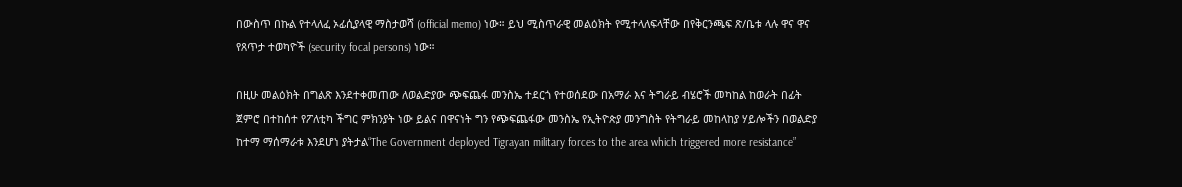በውስጥ በኩል የተላለፈ ኦፊሲያላዊ ማስታወሻ (official memo) ነው። ይህ ሚስጥራዊ መልዕክት የሚተላለፍላቸው በየቅርንጫፍ ጽ/ቤቱ ላሉ ዋና ዋና የጸጥታ ተወካዮች (security focal persons) ነው።

በዚሁ መልዕክት በግልጽ እንደተቀመጠው ለወልድያው ጭፍጨፋ መንስኤ ተደርጎ የተወሰደው በአማራ እና ትግራይ ብሄሮች መካከል ከወራት በፊት ጀምሮ በተከሰተ የፖለቲካ ችግር ምክንያት ነው ይልና በዋናነት ግን የጭፍጨፋው መንስኤ የኢትዮጵያ መንግስት የትግራይ መከላከያ ሃይሎችን በወልድያ ከተማ ማሰማራቱ እንደሆነ ያትታል“The Government deployed Tigrayan military forces to the area which triggered more resistance”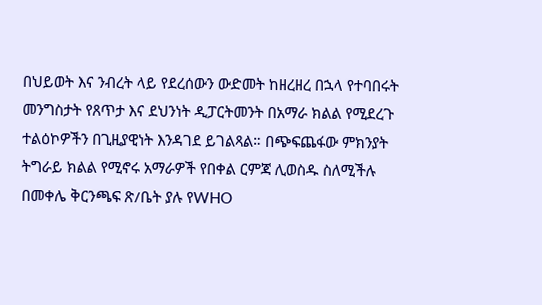በህይወት እና ንብረት ላይ የደረሰውን ውድመት ከዘረዘረ በኋላ የተባበሩት መንግስታት የጸጥታ እና ደህንነት ዲፓርትመንት በአማራ ክልል የሚደረጉ ተልዕኮዎችን በጊዚያዊነት እንዳገደ ይገልጻል። በጭፍጨፋው ምክንያት ትግራይ ክልል የሚኖሩ አማራዎች የበቀል ርምጃ ሊወስዱ ስለሚችሉ በመቀሌ ቅርንጫፍ ጽ/ቤት ያሉ የWHO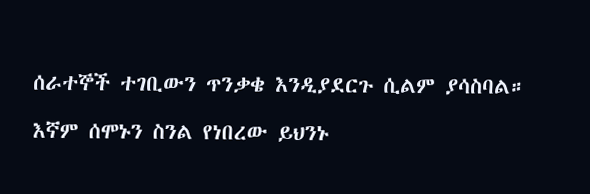ሰራተኞች ተገቢውን ጥንቃቄ እንዲያደርጉ ሲልም ያሳስባል።

እኛም ሰሞኑን ስንል የነበረው ይህንኑ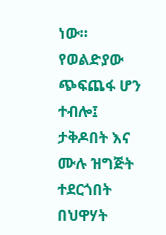ነው። የወልድያው ጭፍጨፋ ሆን ተብሎ፤ ታቅዶበት እና ሙሉ ዝግጅት ተደርጎበት በህዋሃት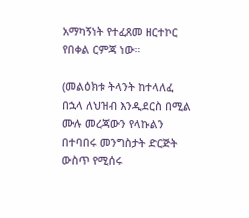አማካኝነት የተፈጸመ ዘርተኮር የበቀል ርምጃ ነው።

(መልዕክቱ ትላንት ከተላለፈ በኋላ ለህዝብ እንዲደርስ በሚል ሙሉ መረጃውን የላኩልን በተባበሩ መንግስታት ድርጅት ውስጥ የሚሰሩ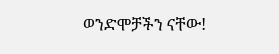ወንድሞቻችን ናቸው!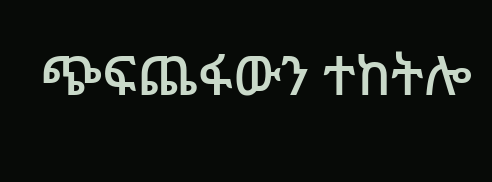ጭፍጨፋውን ተከትሎ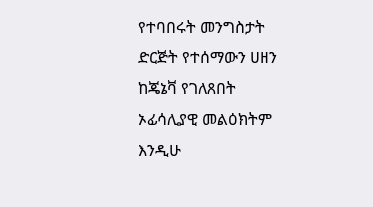የተባበሩት መንግስታት ድርጅት የተሰማውን ሀዘን ከጄኔቫ የገለጸበት ኦፊሳሊያዊ መልዕክትም እንዲሁ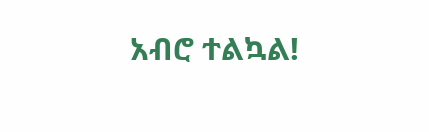አብሮ ተልኳል!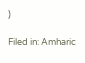)

Filed in: Amharic